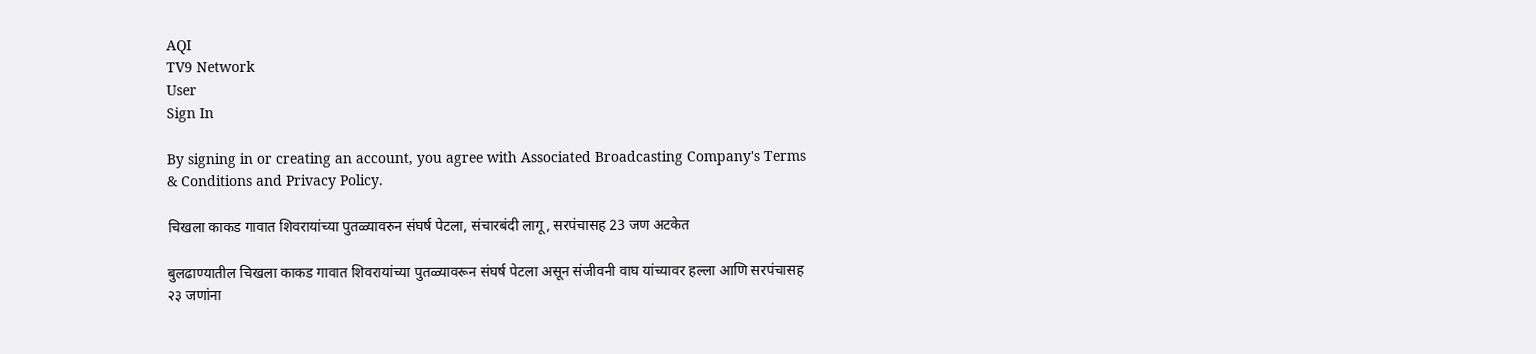AQI
TV9 Network
User
Sign In

By signing in or creating an account, you agree with Associated Broadcasting Company's Terms & Conditions and Privacy Policy.

चिखला काकड गावात शिवरायांच्या पुतळ्यावरुन संघर्ष पेटला, संचारबंदी लागू, सरपंचासह 23 जण अटकेत

बुलढाण्यातील चिखला काकड गावात शिवरायांच्या पुतळ्यावरून संघर्ष पेटला असून संजीवनी वाघ यांच्यावर हल्ला आणि सरपंचासह २३ जणांना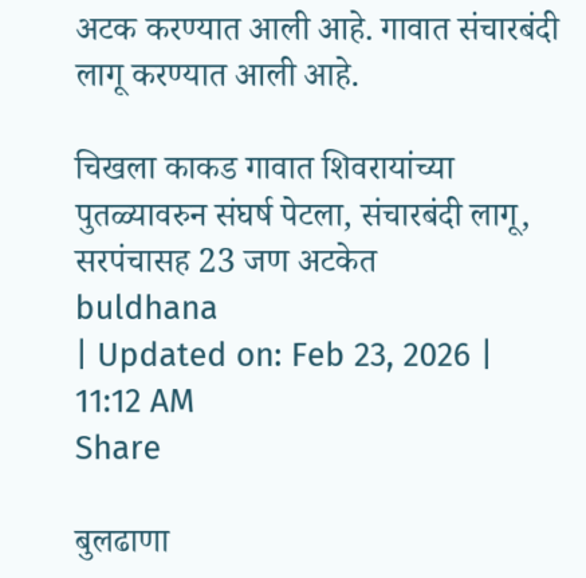अटक करण्यात आली आहे. गावात संचारबंदी लागू करण्यात आली आहे.

चिखला काकड गावात शिवरायांच्या पुतळ्यावरुन संघर्ष पेटला, संचारबंदी लागू, सरपंचासह 23 जण अटकेत
buldhana
| Updated on: Feb 23, 2026 | 11:12 AM
Share

बुलढाणा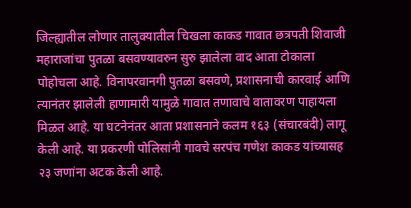जिल्ह्यातील लोणार तालुक्यातील चिखला काकड गावात छत्रपती शिवाजी महाराजांचा पुतळा बसवण्यावरुन सुरु झालेला वाद आता टोकाला पोहोचला आहे. विनापरवानगी पुतळा बसवणे, प्रशासनाची कारवाई आणि त्यानंतर झालेली हाणामारी यामुळे गावात तणावाचे वातावरण पाहायला मिळत आहे. या घटनेनंतर आता प्रशासनाने कलम १६३ (संचारबंदी) लागू केली आहे. या प्रकरणी पोलिसांनी गावचे सरपंच गणेश काकड यांच्यासह २३ जणांना अटक केली आहे.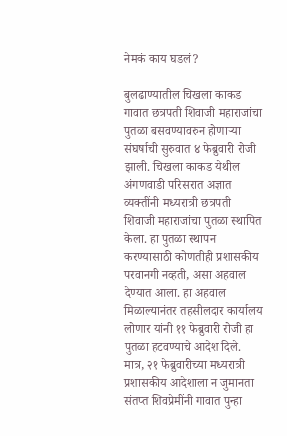नेमकं काय घडलं?

बुलढाण्यातील चिखला काकड गावात छत्रपती शिवाजी महाराजांचा पुतळा बसवण्यावरुन होणाऱ्या संघर्षाची सुरुवात ४ फेब्रुवारी रोजी झाली. चिखला काकड येथील अंगणवाडी परिसरात अज्ञात व्यक्तींनी मध्यरात्री छत्रपती शिवाजी महाराजांचा पुतळा स्थापित केला. हा पुतळा स्थापन करण्यासाठी कोणतीही प्रशासकीय परवानगी नव्हती, असा अहवाल देण्यात आला. हा अहवाल मिळाल्यानंतर तहसीलदार कार्यालय लोणार यांनी ११ फेब्रुवारी रोजी हा पुतळा हटवण्याचे आदेश दिले. मात्र, २१ फेब्रुवारीच्या मध्यरात्री प्रशासकीय आदेशाला न जुमानता संतप्त शिवप्रेमींनी गावात पुन्हा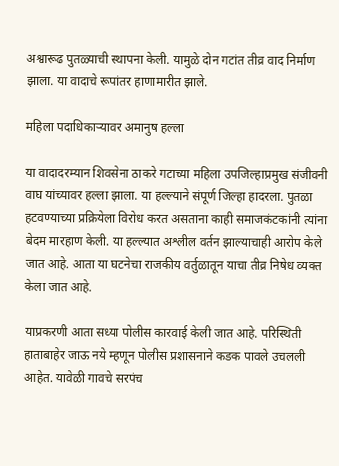अश्वारूढ पुतळ्याची स्थापना केली. यामुळे दोन गटांत तीव्र वाद निर्माण झाला. या वादाचे रूपांतर हाणामारीत झाले.

महिला पदाधिकाऱ्यावर अमानुष हल्ला

या वादादरम्यान शिवसेना ठाकरे गटाच्या महिला उपजिल्हाप्रमुख संजीवनी वाघ यांच्यावर हल्ला झाला. या हल्ल्याने संपूर्ण जिल्हा हादरला. पुतळा हटवण्याच्या प्रक्रियेला विरोध करत असताना काही समाजकंटकांनी त्यांना बेदम मारहाण केली. या हल्ल्यात अश्लील वर्तन झाल्याचाही आरोप केले जात आहे. आता या घटनेचा राजकीय वर्तुळातून याचा तीव्र निषेध व्यक्त केला जात आहे.

याप्रकरणी आता सध्या पोलीस कारवाई केली जात आहे. परिस्थिती हाताबाहेर जाऊ नये म्हणून पोलीस प्रशासनाने कडक पावले उचलली आहेत. यावेळी गावचे सरपंच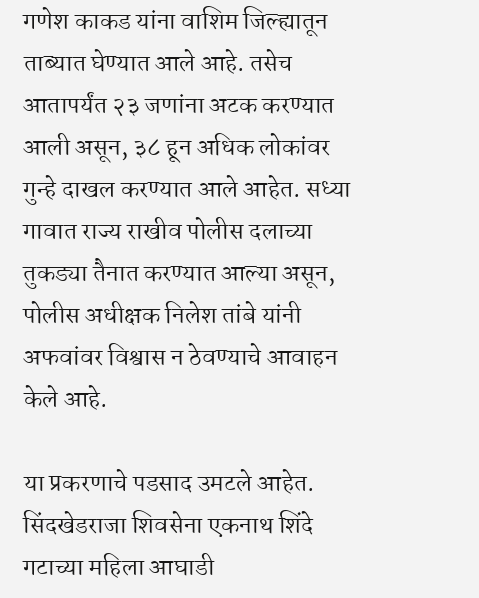गणेश काकड यांना वाशिम जिल्ह्यातून ताब्यात घेण्यात आले आहे. तसेच आतापर्यंत २३ जणांना अटक करण्यात आली असून, ३८ हून अधिक लोकांवर गुन्हे दाखल करण्यात आले आहेत. सध्या गावात राज्य राखीव पोलीस दलाच्या तुकड्या तैनात करण्यात आल्या असून, पोलीस अधीक्षक निलेश तांबे यांनी अफवांवर विश्वास न ठेवण्याचे आवाहन केले आहे.

या प्रकरणाचे पडसाद उमटले आहेत. सिंदखेडराजा शिवसेना एकनाथ शिंदे गटाच्या महिला आघाडी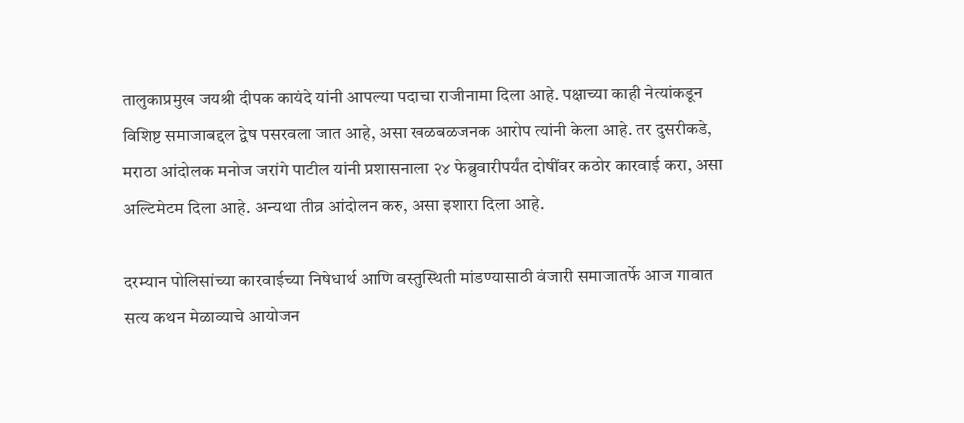तालुकाप्रमुख जयश्री दीपक कायंदे यांनी आपल्या पदाचा राजीनामा दिला आहे. पक्षाच्या काही नेत्यांकडून विशिष्ट समाजाबद्दल द्वेष पसरवला जात आहे, असा खळबळजनक आरोप त्यांनी केला आहे. तर दुसरीकडे, मराठा आंदोलक मनोज जरांगे पाटील यांनी प्रशासनाला २४ फेब्रुवारीपर्यंत दोषींवर कठोर कारवाई करा, असा अल्टिमेटम दिला आहे. अन्यथा तीव्र आंदोलन करु, असा इशारा दिला आहे.

दरम्यान पोलिसांच्या कारवाईच्या निषेधार्थ आणि वस्तुस्थिती मांडण्यासाठी वंजारी समाजातर्फे आज गावात सत्य कथन मेळाव्याचे आयोजन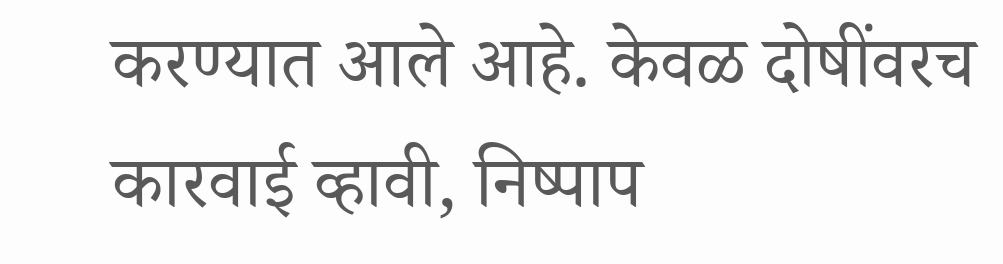करण्यात आले आहे. केवळ दोषींवरच कारवाई व्हावी, निष्पाप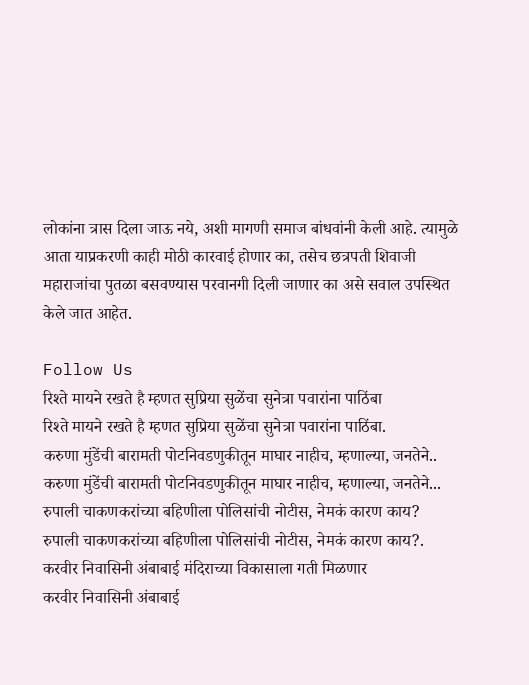लोकांना त्रास दिला जाऊ नये, अशी मागणी समाज बांधवांनी केली आहे. त्यामुळे आता याप्रकरणी काही मोठी कारवाई होणार का, तसेच छत्रपती शिवाजी महाराजांचा पुतळा बसवण्यास परवानगी दिली जाणार का असे सवाल उपस्थित केले जात आहेत.

Follow Us
रिश्ते मायने रखते है म्हणत सुप्रिया सुळेंचा सुनेत्रा पवारांना पाठिंबा
रिश्ते मायने रखते है म्हणत सुप्रिया सुळेंचा सुनेत्रा पवारांना पाठिंबा.
करुणा मुंडेंची बारामती पोटनिवडणुकीतून माघार नाहीच, म्हणाल्या, जनतेने..
करुणा मुंडेंची बारामती पोटनिवडणुकीतून माघार नाहीच, म्हणाल्या, जनतेने...
रुपाली चाकणकरांच्या बहिणीला पोलिसांची नोटीस, नेमकं कारण काय?
रुपाली चाकणकरांच्या बहिणीला पोलिसांची नोटीस, नेमकं कारण काय?.
करवीर निवासिनी अंबाबाई मंदिराच्या विकासाला गती मिळणार
करवीर निवासिनी अंबाबाई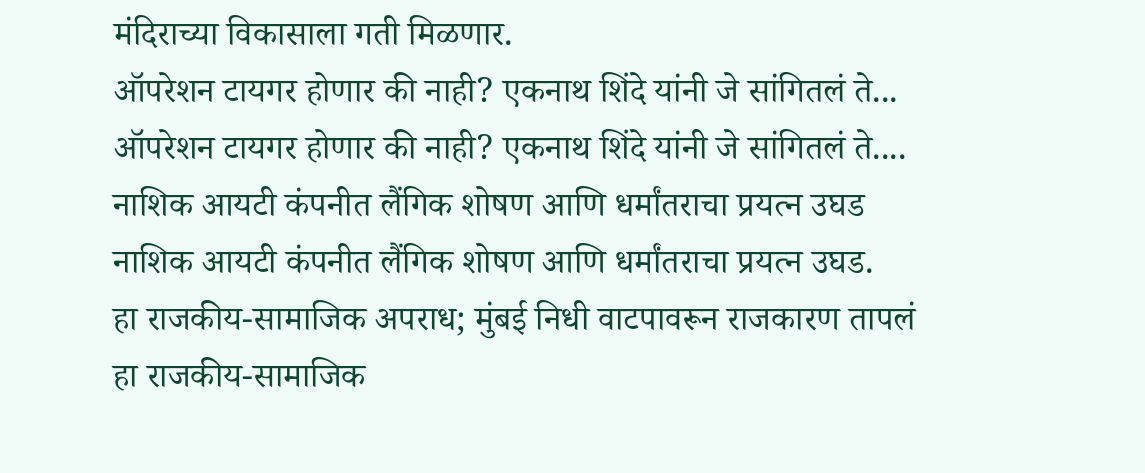मंदिराच्या विकासाला गती मिळणार.
ऑपरेशन टायगर होणार की नाही? एकनाथ शिंदे यांनी जे सांगितलं ते...
ऑपरेशन टायगर होणार की नाही? एकनाथ शिंदे यांनी जे सांगितलं ते....
नाशिक आयटी कंपनीत लैंगिक शोषण आणि धर्मांतराचा प्रयत्न उघड
नाशिक आयटी कंपनीत लैंगिक शोषण आणि धर्मांतराचा प्रयत्न उघड.
हा राजकीय-सामाजिक अपराध; मुंबई निधी वाटपावरून राजकारण तापलं
हा राजकीय-सामाजिक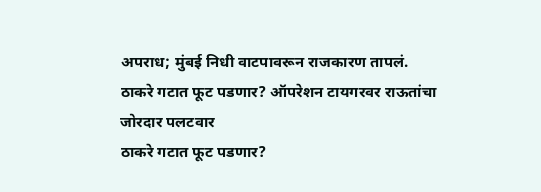अपराध; मुंबई निधी वाटपावरून राजकारण तापलं.
ठाकरे गटात फूट पडणार? ऑपरेशन टायगरवर राऊतांचा जोरदार पलटवार
ठाकरे गटात फूट पडणार?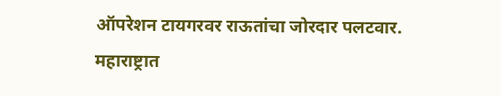ऑपरेशन टायगरवर राऊतांचा जोरदार पलटवार.
महाराष्ट्रात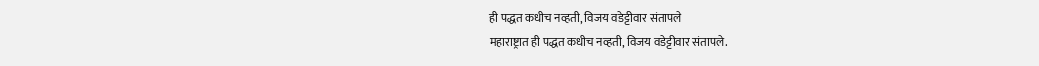ही पद्धत कधीच नव्हती, विजय वडेट्टीवार संतापले
महाराष्ट्रात ही पद्धत कधीच नव्हती, विजय वडेट्टीवार संतापले.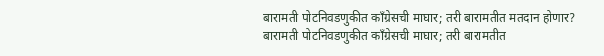बारामती पोटनिवडणुकीत काँग्रेसची माघार; तरी बारामतीत मतदान होणार?
बारामती पोटनिवडणुकीत काँग्रेसची माघार; तरी बारामतीत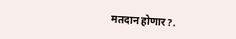मतदान होणार?.